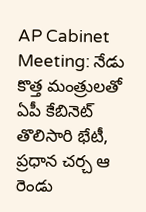AP Cabinet Meeting: నేడు కొత్త మంత్రులతో ఏపీ కేబినెట్ తొలిసారి భేటీ, ప్రధాన చర్చ ఆ రెండు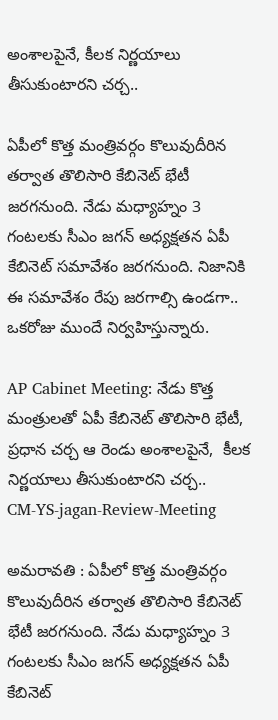అంశాలపైనే, కీలక నిర్ణయాలు తీసుకుంటారని చర్చ..

ఏపీలో కొత్త మంత్రివర్గం కొలువుదీరిన తర్వాత తొలిసారి కేబినెట్ భేటీ జరగనుంది. నేడు మధ్యాహ్నం 3 గంటలకు సీఎం జగన్ అధ్యక్షతన ఏపీ కేబినెట్ సమావేశం జరగనుంది. నిజానికి ఈ సమావేశం రేపు జరగాల్సి ఉండగా.. ఒకరోజు ముందే నిర్వహిస్తున్నారు.

AP Cabinet Meeting: నేడు కొత్త మంత్రులతో ఏపీ కేబినెట్ తొలిసారి భేటీ, ప్రధాన చర్చ ఆ రెండు అంశాలపైనే,  కీలక నిర్ణయాలు తీసుకుంటారని చర్చ..
CM-YS-jagan-Review-Meeting

అమరావతి : ఏపీలో కొత్త మంత్రివర్గం కొలువుదీరిన తర్వాత తొలిసారి కేబినెట్ భేటీ జరగనుంది. నేడు మధ్యాహ్నం 3 గంటలకు సీఎం జగన్ అధ్యక్షతన ఏపీ కేబినెట్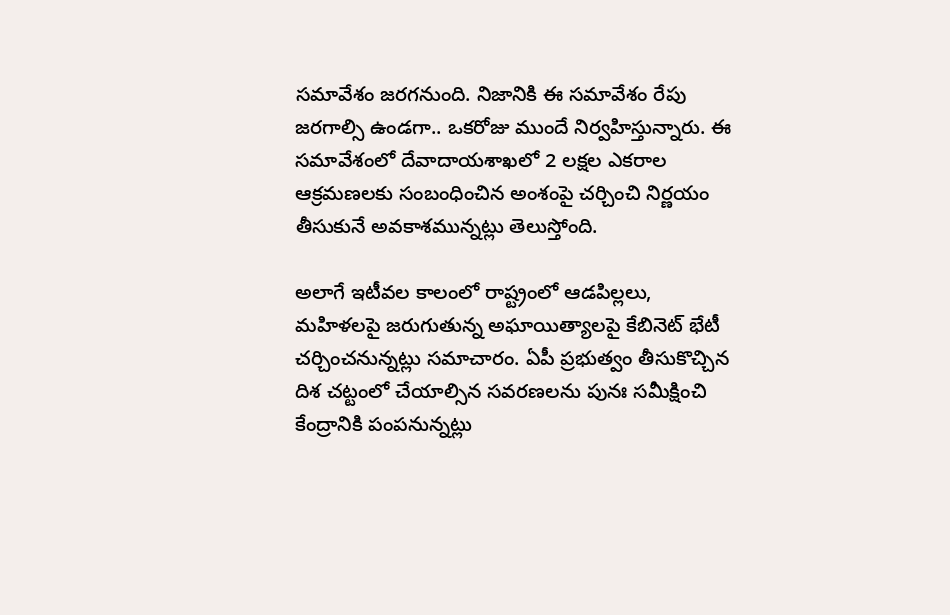సమావేశం జరగనుంది. నిజానికి ఈ సమావేశం రేపు జరగాల్సి ఉండగా.. ఒకరోజు ముందే నిర్వహిస్తున్నారు. ఈ సమావేశంలో దేవాదాయశాఖలో 2 లక్షల ఎకరాల ఆక్రమణలకు సంబంధించిన అంశంపై చర్చించి నిర్ణయం తీసుకునే అవకాశమున్నట్లు తెలుస్తోంది.

అలాగే ఇటీవల కాలంలో రాష్ట్రంలో ఆడపిల్లలు, మహిళలపై జరుగుతున్న అఘాయిత్యాలపై కేబినెట్ భేటీ చర్చించనున్నట్లు సమాచారం. ఏపీ ప్రభుత్వం తీసుకొచ్చిన దిశ చట్టంలో చేయాల్సిన సవరణలను పునః సమీక్షించి కేంద్రానికి పంపనున్నట్లు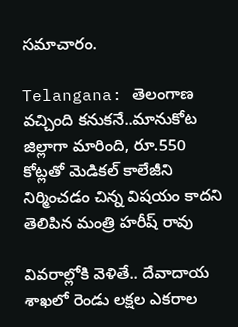సమాచారం.

Telangana: తెలంగాణ వచ్చింది కనుకనే..మానుకోట జిల్లాగా మారింది, రూ.550 కోట్లతో మెడికల్ కాలేజీని నిర్మించడం చిన్న విషయం కాదని తెలిపిన మంత్రి హరీష్ రావు

వివరాల్లోకి వెళితే.. దేవాదాయ శాఖలో రెండు లక్షల ఎకరాల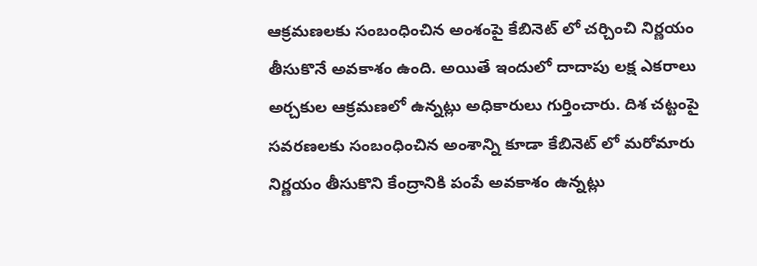ఆక్రమణలకు సంబంధించిన అంశంపై కేబినెట్ లో చర్చించి నిర్ణయం తీసుకొనే అవకాశం ఉంది. అయితే ఇందులో దాదాపు లక్ష ఎకరాలు అర్చకుల ఆక్రమణలో ఉన్నట్లు అధికారులు గుర్తించారు. దిశ చట్టంపై సవరణలకు సంబంధించిన అంశాన్ని కూడా కేబినెట్ లో మరోమారు నిర్ణయం తీసుకొని కేంద్రానికి పంపే అవకాశం ఉన్నట్లు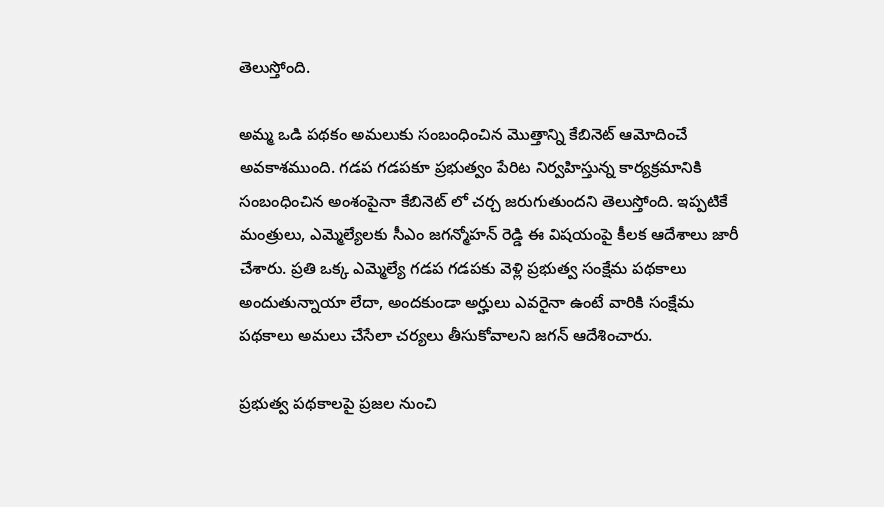తెలుస్తోంది.

అమ్మ ఒడి పథకం అమలుకు సంబంధించిన మొత్తాన్ని కేబినెట్ ఆమోదించే అవకాశముంది. గడప గడపకూ ప్రభుత్వం పేరిట నిర్వహిస్తున్న కార్యక్రమానికి సంబంధించిన అంశంపైనా కేబినెట్ లో చర్చ జరుగుతుందని తెలుస్తోంది. ఇప్పటికే మంత్రులు, ఎమ్మెల్యేలకు సీఎం జగన్మోహన్ రెడ్డి ఈ విషయంపై కీలక ఆదేశాలు జారీ చేశారు. ప్రతి ఒక్క ఎమ్మెల్యే గడప గడపకు వెళ్లి ప్రభుత్వ సంక్షేమ పథకాలు అందుతున్నాయా లేదా, అందకుండా అర్హులు ఎవరైనా ఉంటే వారికి సంక్షేమ పథకాలు అమలు చేసేలా చర్యలు తీసుకోవాలని జగన్ ఆదేశించారు.

ప్రభుత్వ పథకాలపై ప్రజల నుంచి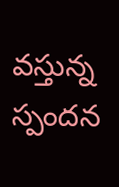వస్తున్న స్పందన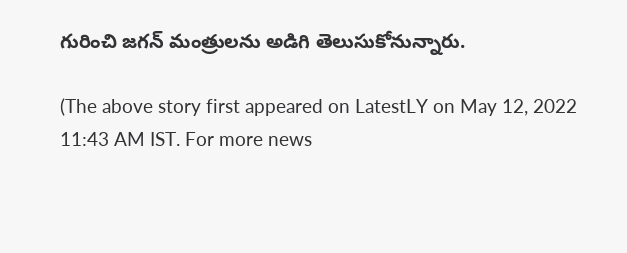గురించి జగన్ మంత్రులను అడిగి తెలుసుకోనున్నారు.

(The above story first appeared on LatestLY on May 12, 2022 11:43 AM IST. For more news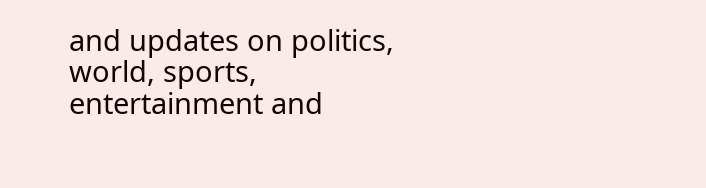and updates on politics, world, sports, entertainment and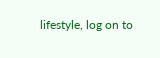lifestyle, log on to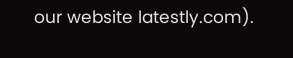our website latestly.com).